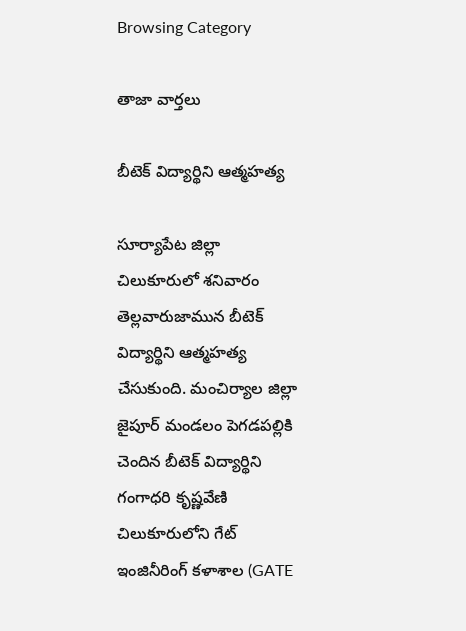Browsing Category

తాజా వార్తలు

బీటెక్ విద్యార్థిని ఆత్మ‌హ‌త్య

సూర్యాపేట జిల్లా చిలుకూరులో శ‌నివారం తెల్లవారుజామున బీటెక్ విద్యార్థిని ఆత్మ‌హ‌త్య చేసుకుంది. మంచిర్యాల జిల్లా జైపూర్ మండలం పెగడపల్లికి చెందిన బీటెక్ విద్యార్థిని గంగాధ‌రి కృష్ణవేణి చిలుకూరులోని గేట్ ఇంజినీరింగ్ కళాశాల (GATE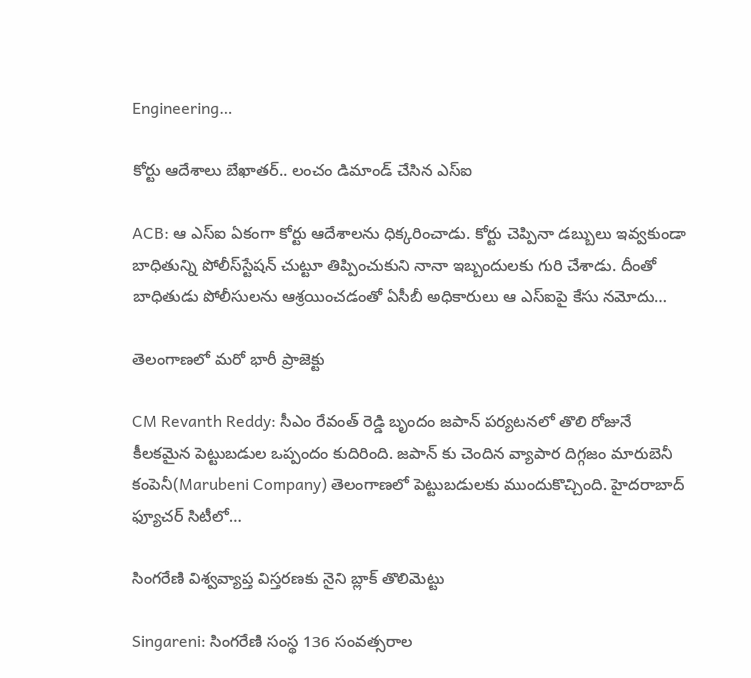Engineering…

కోర్టు ఆదేశాలు బేఖాత‌ర్‌.. లంచం డిమాండ్ చేసిన ఎస్ఐ

ACB: ఆ ఎస్ఐ ఏకంగా కోర్టు ఆదేశాలను ధిక్క‌రించాడు. కోర్టు చెప్పినా డ‌బ్బులు ఇవ్వ‌కుండా బాధితున్ని పోలీస్‌స్టేష‌న్ చుట్టూ తిప్పించుకుని నానా ఇబ్బందుల‌కు గురి చేశాడు. దీంతో బాధితుడు పోలీసుల‌ను ఆశ్ర‌యించ‌డంతో ఏసీబీ అధికారులు ఆ ఎస్ఐపై కేసు న‌మోదు…

తెలంగాణ‌లో మ‌రో భారీ ప్రాజెక్టు

CM Revanth Reddy: సీఎం రేవంత్‌ రెడ్డి బృందం జపాన్ పర్యటనలో తొలి రోజునే కీలకమైన పెట్టుబడుల ఒప్పందం కుదిరింది. జపాన్ కు చెందిన వ్యాపార దిగ్గజం మారుబెనీ కంపెనీ(Marubeni Company) తెలంగాణలో పెట్టుబడులకు ముందుకొచ్చింది. హైదరాబాద్ ఫ్యూచర్ సిటీలో…

సింగరేణి విశ్వవ్యాప్త విస్తరణకు నైని బ్లాక్‌ తొలిమెట్టు

Singareni: సింగరేణి సంస్థ 136 సంవత్సరాల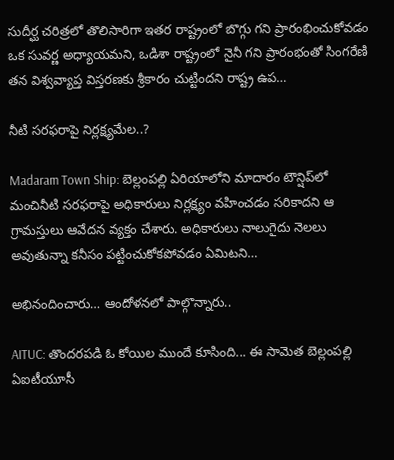సుదీర్ఘ చరిత్రలో తొలిసారిగా ఇతర రాష్ట్రంలో బొగ్గు గని ప్రారంభించుకోవడం ఒక సువర్ణ అధ్యాయమని, ఒడిశా రాష్ట్రంలో నైనీ గని ప్రారంభంతో సింగరేణి తన విశ్వవ్యాప్త విస్తరణకు శ్రీకారం చుట్టిందని రాష్ట్ర ఉప…

నీటి స‌ర‌ఫరాపై నిర్ల‌క్ష్య‌మేల‌..?

Madaram Town Ship: బెల్లంప‌ల్లి ఏరియాలోని మాదారం టౌన్షిప్‌లో మంచినీటి స‌ర‌ఫ‌రాపై అధికారులు నిర్ల‌క్ష్యం వ‌హించ‌డం స‌రికాద‌ని ఆ గ్రామ‌స్తులు ఆవేద‌న వ్య‌క్తం చేశారు. అధికారులు నాలుగైదు నెల‌లు అవుతున్నా క‌నీసం ప‌ట్టించుకోక‌పోవ‌డం ఏమిట‌ని…

అభినందించారు… ఆందోళ‌న‌లో పాల్గొన్నారు..

AITUC: తొంద‌ర‌ప‌డి ఓ కోయిల ముందే కూసింది... ఈ సామెత బెల్లంప‌ల్లి ఏఐటీయూసీ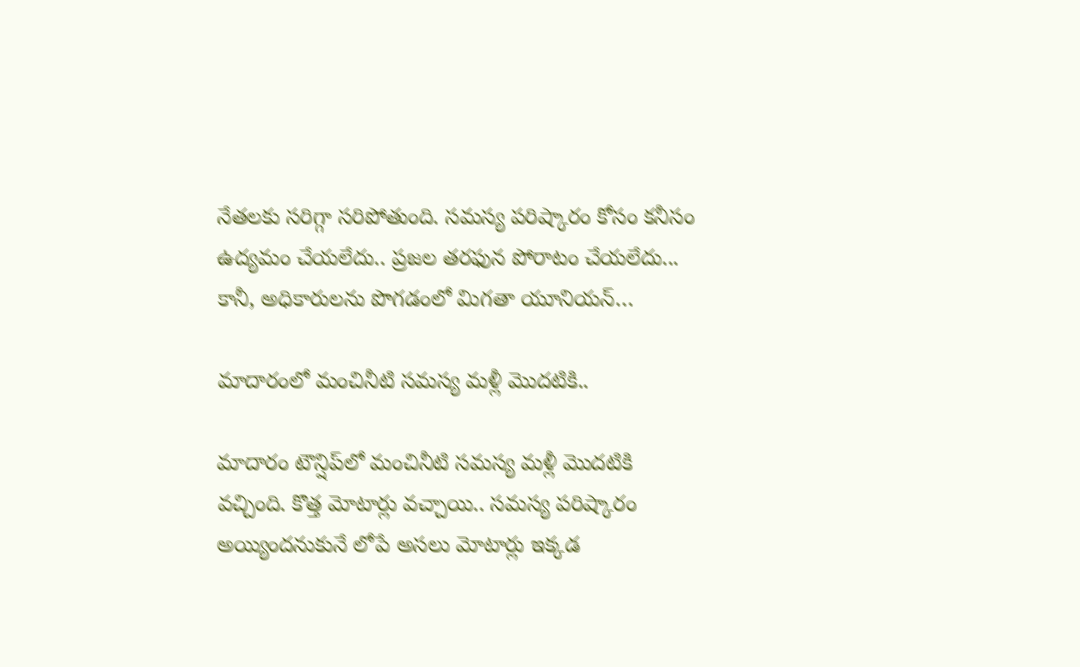నేత‌ల‌కు స‌రిగ్గా స‌రిపోతుంది. స‌మ‌స్య ప‌రిష్కారం కోసం క‌నీసం ఉద్య‌మం చేయ‌లేదు.. ప్ర‌జ‌ల త‌ర‌ఫున పోరాటం చేయ‌లేదు... కానీ, అధికారుల‌ను పొగ‌డంలో మిగ‌తా యూనియ‌న్…

మాదారంలో మంచినీటి స‌మ‌స్య మ‌ళ్లీ మొద‌టికి..

మాదారం టౌన్షిప్‌లో మంచినీటి స‌మ‌స్య మ‌ళ్లీ మొద‌టికి వ‌చ్చింది. కొత్త మోటార్లు వ‌చ్చాయి.. స‌మ‌స్య ప‌రిష్కారం అయ్యింద‌నుకునే లోపే అస‌లు మోటార్లు ఇక్క‌డ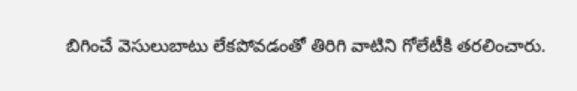బిగించే వెసులుబాటు లేక‌పోవ‌డంతో తిరిగి వాటిని గోలేటీకి త‌ర‌లించారు.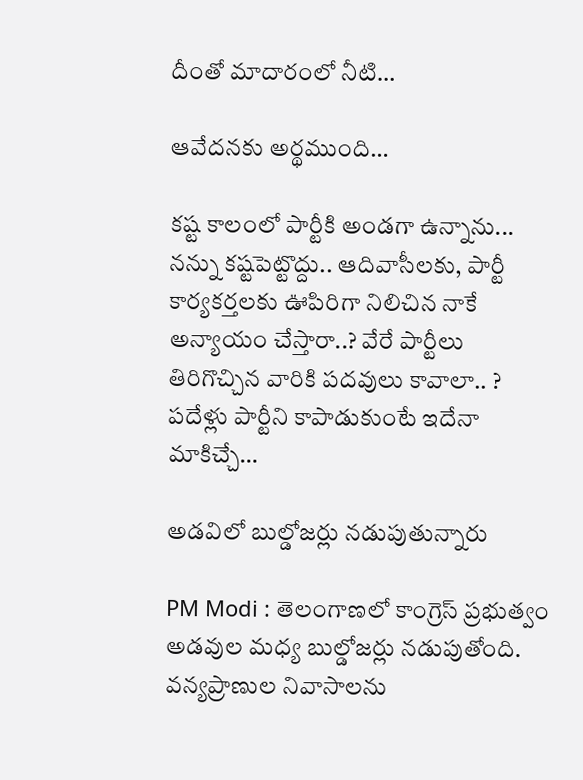దీంతో మాదారంలో నీటి…

ఆవేద‌న‌కు అర్థ‌ముంది…

క‌ష్ట కాలంలో పార్టీకి అండ‌గా ఉన్నాను... న‌న్ను క‌ష్ట‌పెట్టొద్దు.. ఆదివాసీలకు, పార్టీ కార్యకర్తలకు ఊపిరిగా నిలిచిన నాకే అన్యాయం చేస్తారా..? వేరే పార్టీలు తిరిగొచ్చిన వారికి పదవులు కావాలా.. ? పదేళ్లు పార్టీని కాపాడుకుంటే ఇదేనా మాకిచ్చే…

అడవిలో బుల్డోజర్లు న‌డుపుతున్నారు

PM Modi : తెలంగాణలో కాంగ్రెస్ ప్రభుత్వం అడవుల మధ్య బుల్డోజర్లు నడుపుతోంది. వన్యప్రాణుల నివాసాలను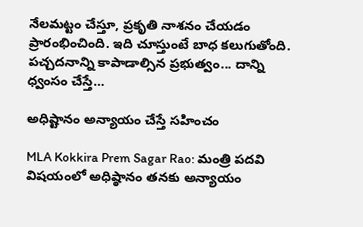నేలమట్టం చేస్తూ, ప్రకృతి నాశనం చేయడం ప్రారంభించింది. ఇది చూస్తుంటే బాధ కలుగుతోంది. పచ్చదనాన్ని కాపాడాల్సిన ప్రభుత్వం... దాన్ని ధ్వంసం చేస్తే…

అధిష్టానం అన్యాయం చేస్తే స‌హించం

MLA Kokkira Prem Sagar Rao: మంత్రి పదవి విషయంలో అధిష్ఠానం తనకు అన్యాయం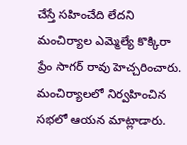చేస్తే సహించేది లేదని మంచిర్యాల ఎమ్మెల్యే కొక్కిరా ప్రేం సాగర్ రావు హెచ్చరించారు. మంచిర్యాల‌లో నిర్వ‌హించిన స‌భ‌లో ఆయ‌న మాట్లాడారు.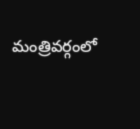మంత్రివర్గంలో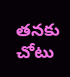త‌న‌కు చోటు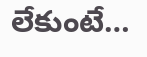లేకుంటే…